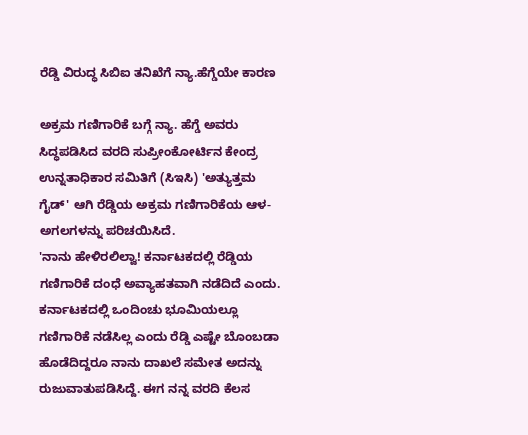ರೆಡ್ಡಿ ವಿರುದ್ಧ ಸಿಬಿಐ ತನಿಖೆಗೆ ನ್ಯಾ.ಹೆಗ್ಡೆಯೇ ಕಾರಣ

ಅಕ್ರಮ ಗಣಿಗಾರಿಕೆ ಬಗ್ಗೆ ನ್ಯಾ. ಹೆಗ್ಡೆ ಅವರು ಸಿದ್ಧಪಡಿಸಿದ ವರದಿ ಸುಪ್ರೀಂಕೋರ್ಟಿನ ಕೇಂದ್ರ ಉನ್ನತಾಧಿಕಾರ ಸಮಿತಿಗೆ (ಸಿಇಸಿ) 'ಅತ್ಯುತ್ತಮ ಗೈಡ್' ಆಗಿ ರೆಡ್ಡಿಯ ಅಕ್ರಮ ಗಣಿಗಾರಿಕೆಯ ಆಳ-ಅಗಲಗಳನ್ನು ಪರಿಚಯಿಸಿದೆ.
'ನಾನು ಹೇಳಿರಲಿಲ್ವಾ! ಕರ್ನಾಟಕದಲ್ಲಿ ರೆಡ್ಡಿಯ ಗಣಿಗಾರಿಕೆ ದಂಧೆ ಅವ್ಯಾಹತವಾಗಿ ನಡೆದಿದೆ ಎಂದು. ಕರ್ನಾಟಕದಲ್ಲಿ ಒಂದಿಂಚು ಭೂಮಿಯಲ್ಲೂ ಗಣಿಗಾರಿಕೆ ನಡೆಸಿಲ್ಲ ಎಂದು ರೆಡ್ಡಿ ಎಷ್ಟೇ ಬೊಂಬಡಾ ಹೊಡೆದಿದ್ದರೂ ನಾನು ದಾಖಲೆ ಸಮೇತ ಅದನ್ನು ರುಜುವಾತುಪಡಿಸಿದ್ದೆ. ಈಗ ನನ್ನ ವರದಿ ಕೆಲಸ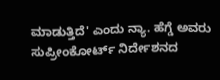ಮಾಡುತ್ತಿದೆ' ಎಂದು ನ್ಯಾ. ಹೆಗ್ಡೆ ಅವರು ಸುಪ್ರೀಂಕೋರ್ಟ್ ನಿರ್ದೇಶನದ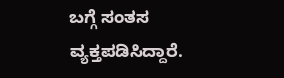ಬಗ್ಗೆ ಸಂತಸ ವ್ಯಕ್ತಪಡಿಸಿದ್ದಾರೆ.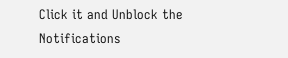Click it and Unblock the Notifications